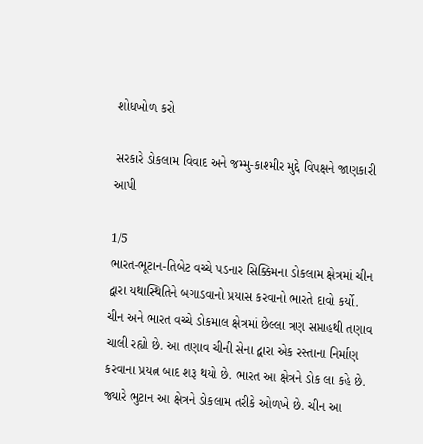શોધખોળ કરો

સરકારે ડોકલામ વિવાદ અને જમ્મુ-કાશ્મીર મુદ્દે વિપક્ષને જાણકારી આપી

1/5
ભારત-ભૂટાન-તિબેટ વચ્ચે પડનાર સિક્કિમના ડોકલામ ક્ષેત્રમાં ચીન દ્વારા યથાસ્થિતિને બગાડવાનો પ્રયાસ કરવાનો ભારતે દાવો કર્યો. ચીન અને ભારત વચ્ચે ડોકમાલ ક્ષેત્રમાં છેલ્લા ત્રણ સપ્તાહથી તણાવ ચાલી રહ્યો છે. આ તણાવ ચીની સેના દ્વારા એક રસ્તાના નિર્માણ કરવાના પ્રયત્ન બાદ શરૂ થયો છે. ભારત આ ક્ષેત્રને ડોક લા કહે છે. જ્યારે ભુટાન આ ક્ષેત્રને ડોકલામ તરીકે ઓળખે છે. ચીન આ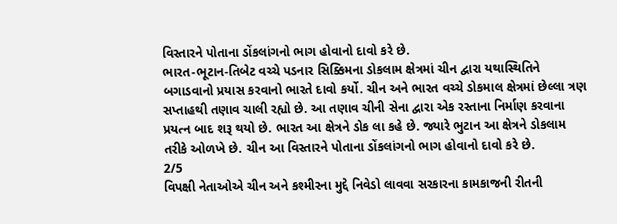વિસ્તારને પોતાના ડોંકલાંગનો ભાગ હોવાનો દાવો કરે છે.
ભારત-ભૂટાન-તિબેટ વચ્ચે પડનાર સિક્કિમના ડોકલામ ક્ષેત્રમાં ચીન દ્વારા યથાસ્થિતિને બગાડવાનો પ્રયાસ કરવાનો ભારતે દાવો કર્યો. ચીન અને ભારત વચ્ચે ડોકમાલ ક્ષેત્રમાં છેલ્લા ત્રણ સપ્તાહથી તણાવ ચાલી રહ્યો છે. આ તણાવ ચીની સેના દ્વારા એક રસ્તાના નિર્માણ કરવાના પ્રયત્ન બાદ શરૂ થયો છે. ભારત આ ક્ષેત્રને ડોક લા કહે છે. જ્યારે ભુટાન આ ક્ષેત્રને ડોકલામ તરીકે ઓળખે છે. ચીન આ વિસ્તારને પોતાના ડોંકલાંગનો ભાગ હોવાનો દાવો કરે છે.
2/5
વિપક્ષી નેતાઓએ ચીન અને કશ્મીરના મુદ્દે નિવેડો લાવવા સરકારના કામકાજની રીતની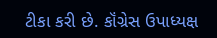ટીકા કરી છે. કૉંગ્રેસ ઉપાધ્યક્ષ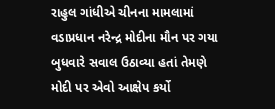રાહુલ ગાંધીએ ચીનના મામલામાં વડાપ્રધાન નરેન્દ્ર મોદીના મૌન પર ગયા બુધવારે સવાલ ઉઠાવ્યા હતાં તેમણે મોદી પર એવો આક્ષેપ કર્યો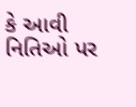કે આવી નિતિઓ પર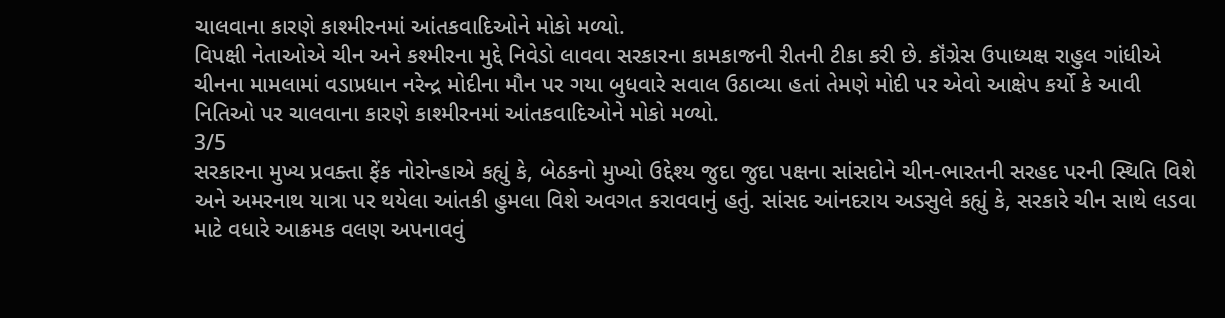ચાલવાના કારણે કાશ્મીરનમાં આંતકવાદિઓને મોકો મળ્યો.
વિપક્ષી નેતાઓએ ચીન અને કશ્મીરના મુદ્દે નિવેડો લાવવા સરકારના કામકાજની રીતની ટીકા કરી છે. કૉંગ્રેસ ઉપાધ્યક્ષ રાહુલ ગાંધીએ ચીનના મામલામાં વડાપ્રધાન નરેન્દ્ર મોદીના મૌન પર ગયા બુધવારે સવાલ ઉઠાવ્યા હતાં તેમણે મોદી પર એવો આક્ષેપ કર્યો કે આવી નિતિઓ પર ચાલવાના કારણે કાશ્મીરનમાં આંતકવાદિઓને મોકો મળ્યો.
3/5
સરકારના મુખ્ય પ્રવક્તા ફેંક નોરોન્હાએ કહ્યું કે, બેઠકનો મુખ્યો ઉદ્દેશ્ય જુદા જુદા પક્ષના સાંસદોને ચીન-ભારતની સરહદ પરની સ્થિતિ વિશે અને અમરનાથ યાત્રા પર થયેલા આંતકી હુમલા વિશે અવગત કરાવવાનું હતું. સાંસદ આંનદરાય અડસુલે કહ્યું કે, સરકારે ચીન સાથે લડવા માટે વધારે આક્રમક વલણ અપનાવવું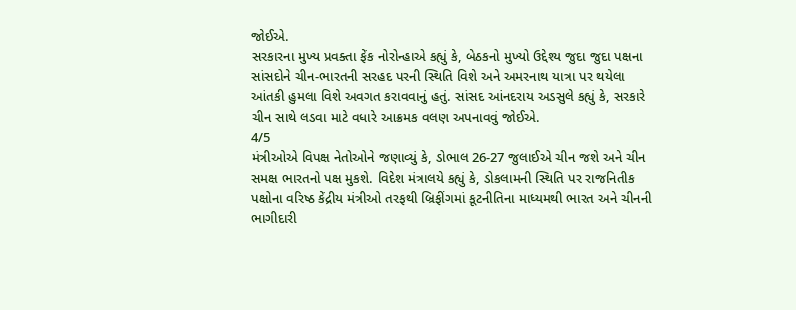જોઈએ.
સરકારના મુખ્ય પ્રવક્તા ફેંક નોરોન્હાએ કહ્યું કે, બેઠકનો મુખ્યો ઉદ્દેશ્ય જુદા જુદા પક્ષના સાંસદોને ચીન-ભારતની સરહદ પરની સ્થિતિ વિશે અને અમરનાથ યાત્રા પર થયેલા આંતકી હુમલા વિશે અવગત કરાવવાનું હતું. સાંસદ આંનદરાય અડસુલે કહ્યું કે, સરકારે ચીન સાથે લડવા માટે વધારે આક્રમક વલણ અપનાવવું જોઈએ.
4/5
મંત્રીઓએ વિપક્ષ નેતોઓને જણાવ્યું કે, ડોભાલ 26-27 જુલાઈએ ચીન જશે અને ચીન સમક્ષ ભારતનો પક્ષ મુકશે. વિદેશ મંત્રાલયે કહ્યું કે, ડોકલામની સ્થિતિ પર રાજનિતીક પક્ષોના વરિષ્ઠ કેંદ્રીય મંત્રીઓ તરફથી બ્રિફીંગમાં કૂટનીતિના માધ્યમથી ભારત અને ચીનની ભાગીદારી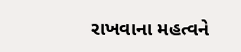રાખવાના મહત્વને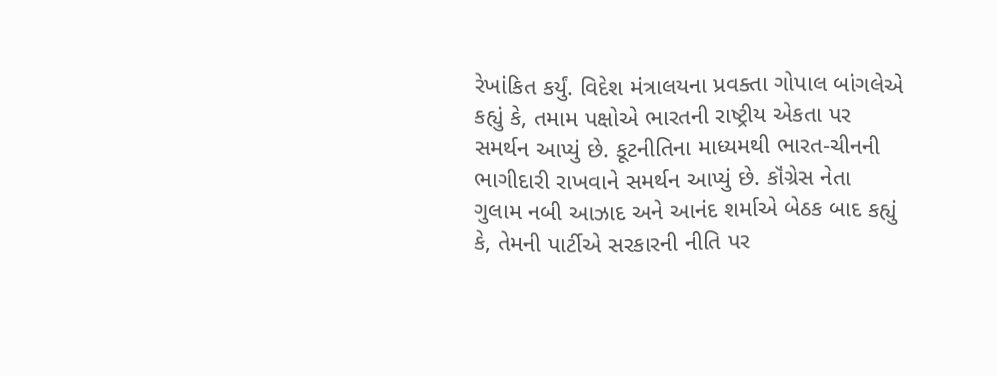રેખાંકિત કર્યું. વિદેશ મંત્રાલયના પ્રવક્તા ગોપાલ બાંગલેએ કહ્યું કે, તમામ પક્ષોએ ભારતની રાષ્ટ્રીય એકતા પર સમર્થન આપ્યું છે. કૂટનીતિના માધ્યમથી ભારત-ચીનની ભાગીદારી રાખવાને સમર્થન આપ્યું છે. કૉંગ્રેસ નેતા ગુલામ નબી આઝાદ અને આનંદ શર્માએ બેઠક બાદ કહ્યું કે, તેમની પાર્ટીએ સરકારની નીતિ પર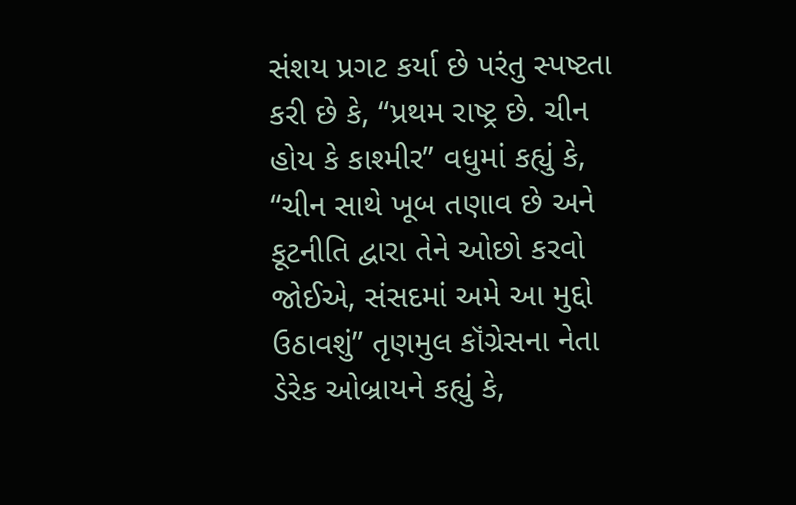સંશય પ્રગટ કર્યા છે પરંતુ સ્પષ્ટતા કરી છે કે, “પ્રથમ રાષ્ટ્ર છે. ચીન હોય કે કાશ્મીર” વધુમાં કહ્યું કે, “ચીન સાથે ખૂબ તણાવ છે અને કૂટનીતિ દ્વારા તેને ઓછો કરવો જોઈએ, સંસદમાં અમે આ મુદ્દો ઉઠાવશું” તૃણમુલ કૉંગ્રેસના નેતા ડેરેક ઓબ્રાયને કહ્યું કે,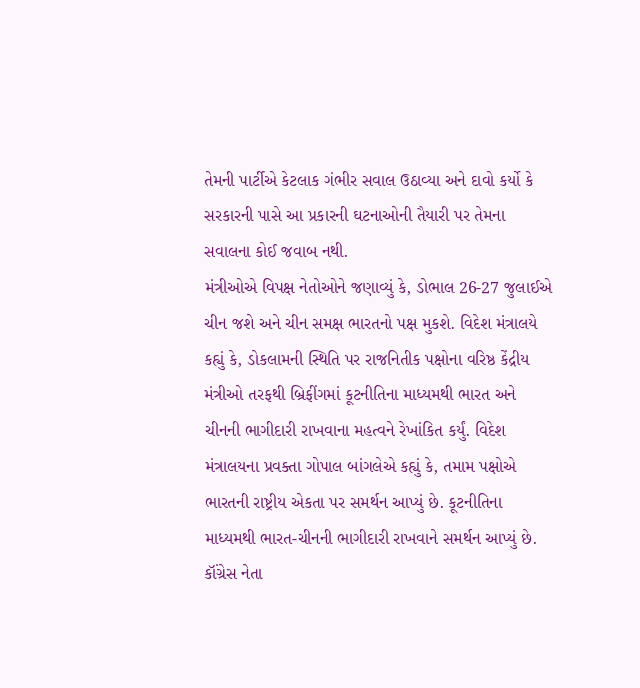તેમની પાર્ટીએ કેટલાક ગંભીર સવાલ ઉઠાવ્યા અને દાવો કર્યો કે સરકારની પાસે આ પ્રકારની ઘટનાઓની તૈયારી પર તેમના સવાલના કોઈ જવાબ નથી.
મંત્રીઓએ વિપક્ષ નેતોઓને જણાવ્યું કે, ડોભાલ 26-27 જુલાઈએ ચીન જશે અને ચીન સમક્ષ ભારતનો પક્ષ મુકશે. વિદેશ મંત્રાલયે કહ્યું કે, ડોકલામની સ્થિતિ પર રાજનિતીક પક્ષોના વરિષ્ઠ કેંદ્રીય મંત્રીઓ તરફથી બ્રિફીંગમાં કૂટનીતિના માધ્યમથી ભારત અને ચીનની ભાગીદારી રાખવાના મહત્વને રેખાંકિત કર્યું. વિદેશ મંત્રાલયના પ્રવક્તા ગોપાલ બાંગલેએ કહ્યું કે, તમામ પક્ષોએ ભારતની રાષ્ટ્રીય એકતા પર સમર્થન આપ્યું છે. કૂટનીતિના માધ્યમથી ભારત-ચીનની ભાગીદારી રાખવાને સમર્થન આપ્યું છે. કૉંગ્રેસ નેતા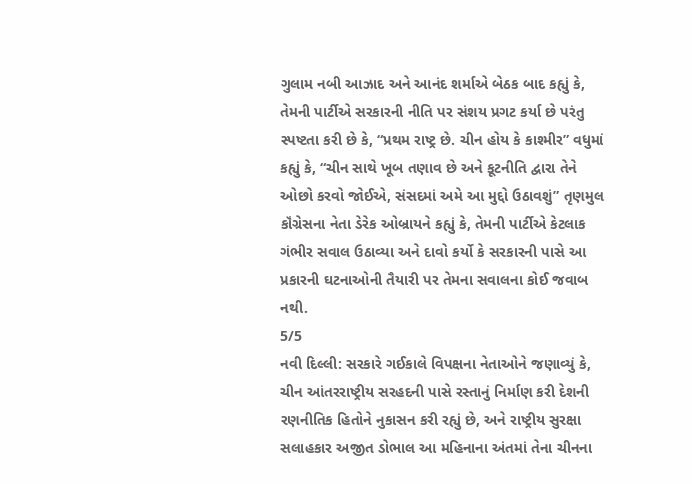ગુલામ નબી આઝાદ અને આનંદ શર્માએ બેઠક બાદ કહ્યું કે, તેમની પાર્ટીએ સરકારની નીતિ પર સંશય પ્રગટ કર્યા છે પરંતુ સ્પષ્ટતા કરી છે કે, “પ્રથમ રાષ્ટ્ર છે. ચીન હોય કે કાશ્મીર” વધુમાં કહ્યું કે, “ચીન સાથે ખૂબ તણાવ છે અને કૂટનીતિ દ્વારા તેને ઓછો કરવો જોઈએ, સંસદમાં અમે આ મુદ્દો ઉઠાવશું” તૃણમુલ કૉંગ્રેસના નેતા ડેરેક ઓબ્રાયને કહ્યું કે, તેમની પાર્ટીએ કેટલાક ગંભીર સવાલ ઉઠાવ્યા અને દાવો કર્યો કે સરકારની પાસે આ પ્રકારની ઘટનાઓની તૈયારી પર તેમના સવાલના કોઈ જવાબ નથી.
5/5
નવી દિલ્લી: સરકારે ગઈકાલે વિપક્ષના નેતાઓને જણાવ્યું કે, ચીન આંતરરાષ્ટ્રીય સરહદની પાસે રસ્તાનું નિર્માણ કરી દેશની રણનીતિક હિતોને નુકાસન કરી રહ્યું છે, અને રાષ્ટ્રીય સુરક્ષા સલાહકાર અજીત ડોભાલ આ મહિનાના અંતમાં તેના ચીનના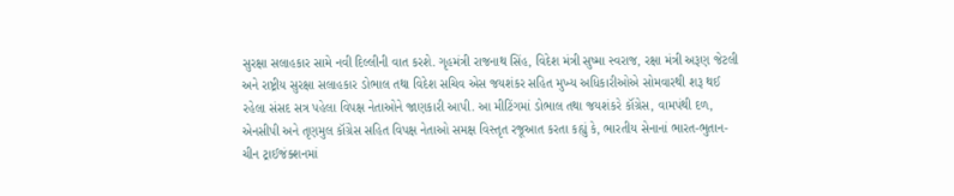સુરક્ષા સલાહકાર સામે નવી દિલ્લીની વાત કરશે. ગૃહમંત્રી રાજનાથ સિંહ, વિદેશ મંત્રી સુષ્મા સ્વરાજ, રક્ષા મંત્રી અરૂણ જેટલી અને રાષ્ટ્રીય સુરક્ષા સલાહકાર ડોભાલ તથા વિદેશ સચિવ એસ જયશંકર સહિત મુખ્ય અધિકારીઓએ સોમવારથી શરૂ થઈ રહેલા સંસદ સત્ર પહેલા વિપક્ષ નેતાઓને જાણકારી આપી. આ મીટિંગમાં ડોભાલ તથા જયશંકરે કૉંગ્રેસ, વામપંથી દળ, એનસીપી અને તૃણમુલ કૉંગ્રેસ સહિત વિપક્ષ નેતાઓ સમક્ષ વિસ્તૃત રજૂઆત કરતા કહ્યું કે, ભારતીય સેનાનાં ભારત-ભુતાન-ચીન ટ્રાઈજંક્શનમાં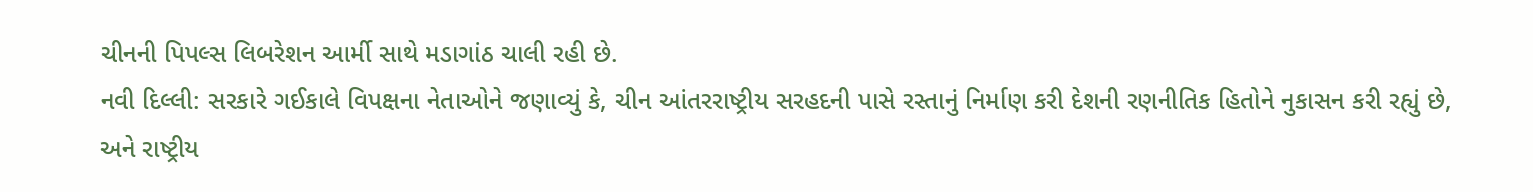ચીનની પિપલ્સ લિબરેશન આર્મી સાથે મડાગાંઠ ચાલી રહી છે.
નવી દિલ્લી: સરકારે ગઈકાલે વિપક્ષના નેતાઓને જણાવ્યું કે, ચીન આંતરરાષ્ટ્રીય સરહદની પાસે રસ્તાનું નિર્માણ કરી દેશની રણનીતિક હિતોને નુકાસન કરી રહ્યું છે, અને રાષ્ટ્રીય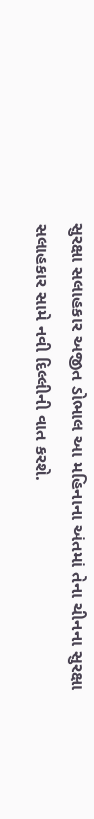સુરક્ષા સલાહકાર અજીત ડોભાલ આ મહિનાના અંતમાં તેના ચીનના સુરક્ષા સલાહકાર સામે નવી દિલ્લીની વાત કરશે.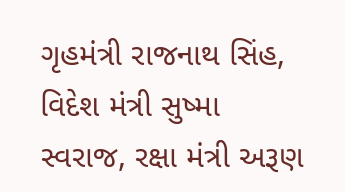ગૃહમંત્રી રાજનાથ સિંહ, વિદેશ મંત્રી સુષ્મા સ્વરાજ, રક્ષા મંત્રી અરૂણ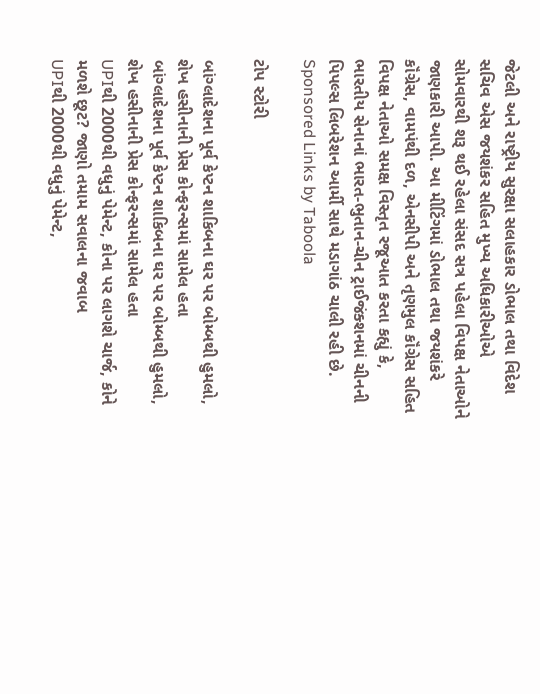જેટલી અને રાષ્ટ્રીય સુરક્ષા સલાહકાર ડોભાલ તથા વિદેશ સચિવ એસ જયશંકર સહિત મુખ્ય અધિકારીઓએ સોમવારથી શરૂ થઈ રહેલા સંસદ સત્ર પહેલા વિપક્ષ નેતાઓને જાણકારી આપી. આ મીટિંગમાં ડોભાલ તથા જયશંકરે કૉંગ્રેસ, વામપંથી દળ, એનસીપી અને તૃણમુલ કૉંગ્રેસ સહિત વિપક્ષ નેતાઓ સમક્ષ વિસ્તૃત રજૂઆત કરતા કહ્યું કે, ભારતીય સેનાનાં ભારત-ભુતાન-ચીન ટ્રાઈજંક્શનમાં ચીનની પિપલ્સ લિબરેશન આર્મી સાથે મડાગાંઠ ચાલી રહી છે.
Sponsored Links by Taboola

ટોપ સ્ટોરી

બાંગ્લાદેશના પૂર્વ કેપ્ટન શાકિબના ઘર પર બોમ્બથી હુમલો, શેખ હસીનાની પ્રેસ કોન્ફરન્સમાં સામેલ હતા
બાંગ્લાદેશના પૂર્વ કેપ્ટન શાકિબના ઘર પર બોમ્બથી હુમલો, શેખ હસીનાની પ્રેસ કોન્ફરન્સમાં સામેલ હતા
UPIથી 2000થી વધુનું પેમેન્ટ, કોના પર લાગશે ચાર્જ, કોને મળશે છૂટ? જાણો તમામ સવાલના જવાબ
UPIથી 2000થી વધુનું પેમેન્ટ,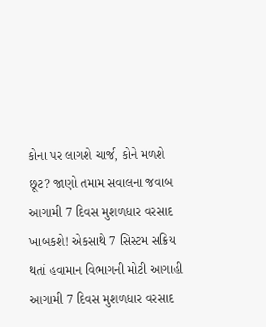કોના પર લાગશે ચાર્જ, કોને મળશે છૂટ? જાણો તમામ સવાલના જવાબ
આગામી 7 દિવસ મુશળધાર વરસાદ ખાબકશે! એકસાથે 7 સિસ્ટમ સક્રિય થતાં હવામાન વિભાગની મોટી આગાહી
આગામી 7 દિવસ મુશળધાર વરસાદ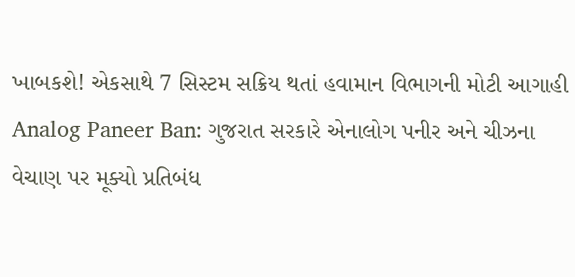ખાબકશે! એકસાથે 7 સિસ્ટમ સક્રિય થતાં હવામાન વિભાગની મોટી આગાહી
Analog Paneer Ban: ગુજરાત સરકારે એનાલોગ પનીર અને ચીઝના વેચાણ પર મૂક્યો પ્રતિબંધ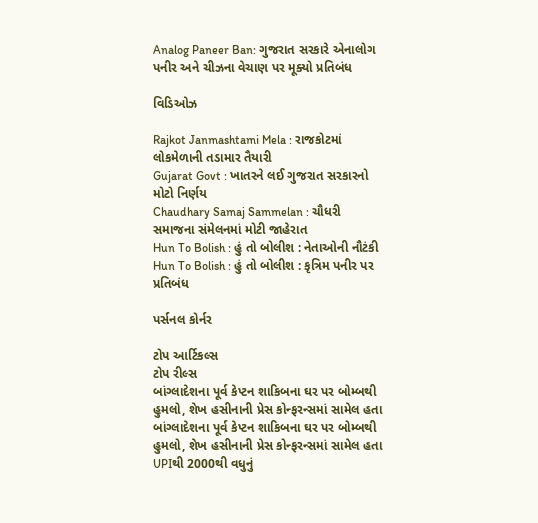Analog Paneer Ban: ગુજરાત સરકારે એનાલોગ પનીર અને ચીઝના વેચાણ પર મૂક્યો પ્રતિબંધ

વિડિઓઝ

Rajkot Janmashtami Mela : રાજકોટમાં લોકમેળાની તડામાર તૈયારી
Gujarat Govt : ખાતરને લઈ ગુજરાત સરકારનો મોટો નિર્ણય
Chaudhary Samaj Sammelan : ચૌધરી સમાજના સંમેલનમાં મોટી જાહેરાત
Hun To Bolish : હું તો બોલીશ : નેતાઓની નૌટંકી
Hun To Bolish : હું તો બોલીશ : કૃત્રિમ પનીર પર પ્રતિબંધ

પર્સનલ કોર્નર

ટોપ આર્ટિકલ્સ
ટોપ રીલ્સ
બાંગ્લાદેશના પૂર્વ કેપ્ટન શાકિબના ઘર પર બોમ્બથી હુમલો, શેખ હસીનાની પ્રેસ કોન્ફરન્સમાં સામેલ હતા
બાંગ્લાદેશના પૂર્વ કેપ્ટન શાકિબના ઘર પર બોમ્બથી હુમલો, શેખ હસીનાની પ્રેસ કોન્ફરન્સમાં સામેલ હતા
UPIથી 2000થી વધુનું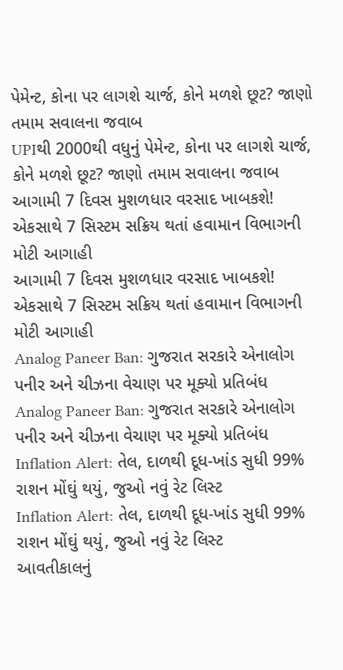પેમેન્ટ, કોના પર લાગશે ચાર્જ, કોને મળશે છૂટ? જાણો તમામ સવાલના જવાબ
UPIથી 2000થી વધુનું પેમેન્ટ, કોના પર લાગશે ચાર્જ, કોને મળશે છૂટ? જાણો તમામ સવાલના જવાબ
આગામી 7 દિવસ મુશળધાર વરસાદ ખાબકશે! એકસાથે 7 સિસ્ટમ સક્રિય થતાં હવામાન વિભાગની મોટી આગાહી
આગામી 7 દિવસ મુશળધાર વરસાદ ખાબકશે! એકસાથે 7 સિસ્ટમ સક્રિય થતાં હવામાન વિભાગની મોટી આગાહી
Analog Paneer Ban: ગુજરાત સરકારે એનાલોગ પનીર અને ચીઝના વેચાણ પર મૂક્યો પ્રતિબંધ
Analog Paneer Ban: ગુજરાત સરકારે એનાલોગ પનીર અને ચીઝના વેચાણ પર મૂક્યો પ્રતિબંધ
Inflation Alert: તેલ, દાળથી દૂધ-ખાંડ સુધી 99% રાશન મોંઘું થયું, જુઓ નવું રેટ લિસ્ટ
Inflation Alert: તેલ, દાળથી દૂધ-ખાંડ સુધી 99% રાશન મોંઘું થયું, જુઓ નવું રેટ લિસ્ટ
આવતીકાલનું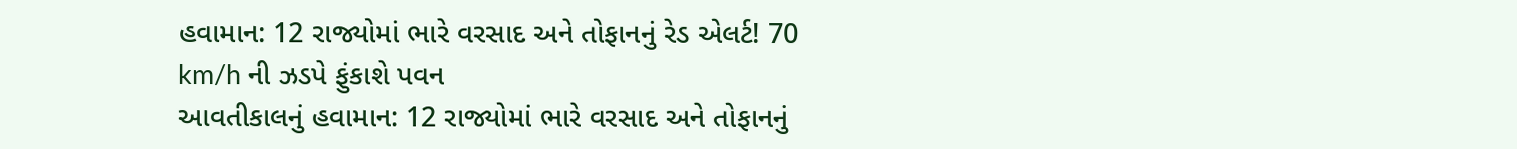હવામાન: 12 રાજ્યોમાં ભારે વરસાદ અને તોફાનનું રેડ એલર્ટ! 70 km/h ની ઝડપે ફુંકાશે પવન
આવતીકાલનું હવામાન: 12 રાજ્યોમાં ભારે વરસાદ અને તોફાનનું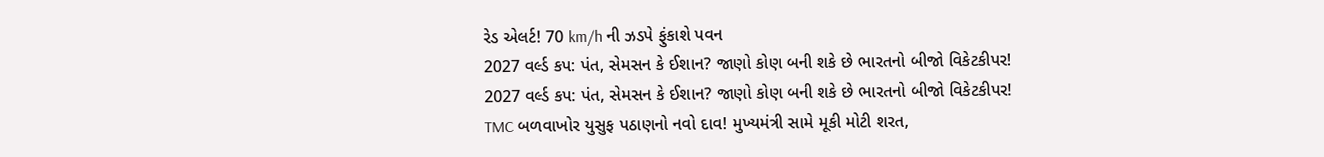રેડ એલર્ટ! 70 km/h ની ઝડપે ફુંકાશે પવન
2027 વર્લ્ડ કપ: પંત, સેમસન કે ઈશાન? જાણો કોણ બની શકે છે ભારતનો બીજો વિકેટકીપર!
2027 વર્લ્ડ કપ: પંત, સેમસન કે ઈશાન? જાણો કોણ બની શકે છે ભારતનો બીજો વિકેટકીપર!
TMC બળવાખોર યુસુફ પઠાણનો નવો દાવ! મુખ્યમંત્રી સામે મૂકી મોટી શરત,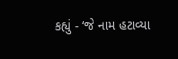કહ્યું - ‘જે નામ હટાવ્યા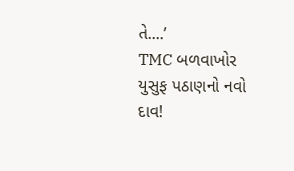તે....’
TMC બળવાખોર યુસુફ પઠાણનો નવો દાવ!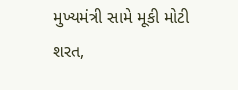મુખ્યમંત્રી સામે મૂકી મોટી શરત,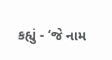કહ્યું - ‘જે નામ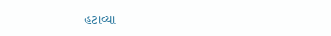હટાવ્યા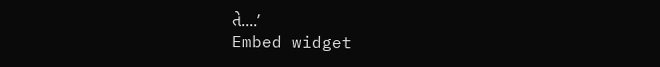તે....’
Embed widget